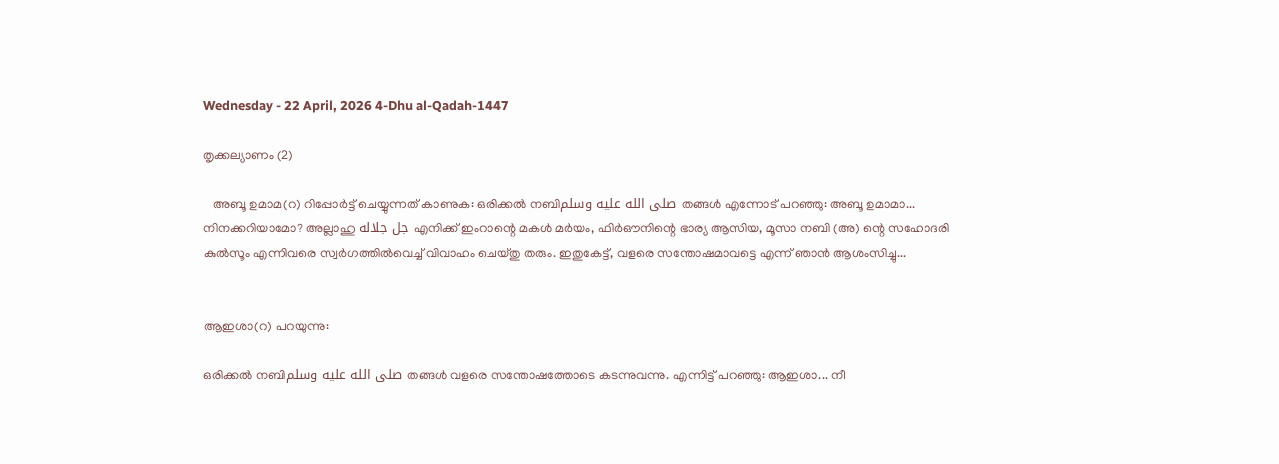Wednesday - 22 April, 2026 4-Dhu al-Qadah-1447

തൃക്കല്യാണം (2)

   അബൂ ഉമാമ(റ) റിപ്പോർട്ട് ചെയ്യുന്നത് കാണുക: ഒരിക്കൽ നബിصلى الله عليه وسلم തങ്ങൾ എന്നോട് പറഞ്ഞു: അബൂ ഉമാമാ... നിനക്കറിയാമോ? അല്ലാഹു جل جلاله എനിക്ക് ഇംറാന്റെ മകൾ മർയം, ഫിർഔനിന്റെ ഭാര്യ ആസിയ, മൂസാ നബി (അ) ന്റെ സഹോദരി കുൽസൂം എന്നിവരെ സ്വർഗത്തിൽവെച്ച് വിവാഹം ചെയ്തു തരും. ഇതുകേട്ട്, വളരെ സന്തോഷമാവട്ടെ എന്ന് ഞാൻ ആശംസിച്ചു...


ആഇശാ(റ) പറയുന്നു:

ഒരിക്കൽ നബിصلى الله عليه وسلم തങ്ങൾ വളരെ സന്തോഷത്തോടെ കടന്നുവന്നു. എന്നിട്ട് പറഞ്ഞു: ആഇശാ... നീ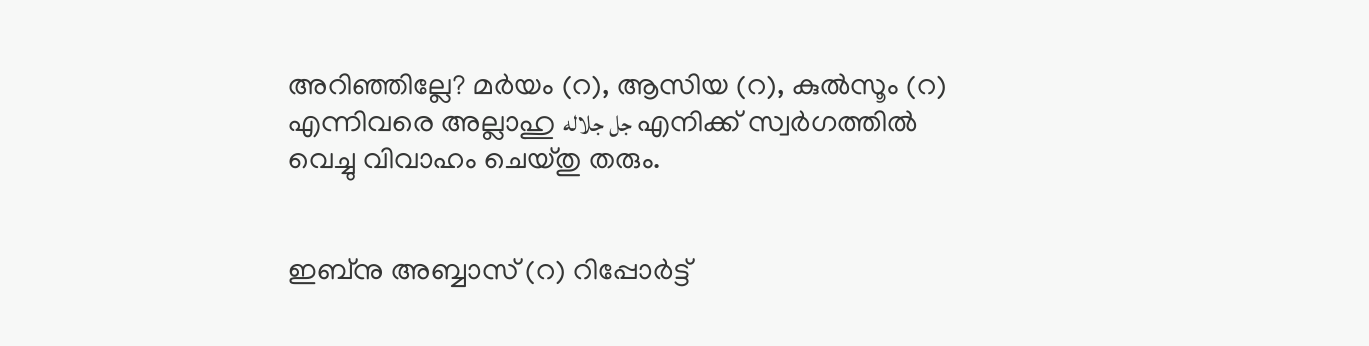അറിഞ്ഞില്ലേ? മർയം (റ), ആസിയ (റ), കുൽസൂം (റ) എന്നിവരെ അല്ലാഹു جل جلاله എനിക്ക് സ്വർഗത്തിൽ വെച്ചു വിവാഹം ചെയ്തു തരും.


ഇബ്നു അബ്ബാസ് (റ) റിപ്പോർട്ട്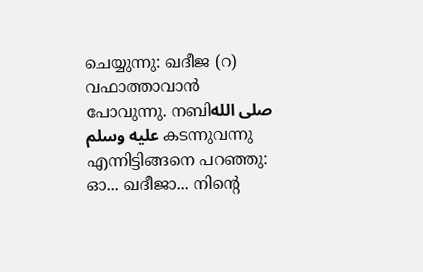ചെയ്യുന്നു: ഖദീജ (റ) വഫാത്താവാൻ പോവുന്നു. നബിصلى الله عليه وسلم കടന്നുവന്നു എന്നിട്ടിങ്ങനെ പറഞ്ഞു: ഓ... ഖദീജാ... നിന്റെ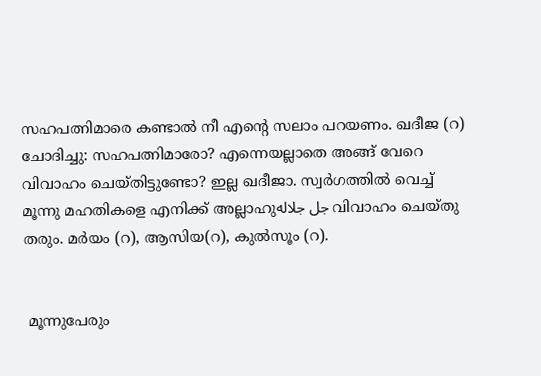സഹപത്നിമാരെ കണ്ടാൽ നീ എന്റെ സലാം പറയണം. ഖദീജ (റ) ചോദിച്ചു: സഹപത്നിമാരോ? എന്നെയല്ലാതെ അങ്ങ് വേറെ വിവാഹം ചെയ്തിട്ടുണ്ടോ? ഇല്ല ഖദീജാ. സ്വർഗത്തിൽ വെച്ച് മൂന്നു മഹതികളെ എനിക്ക് അല്ലാഹുجل جلاله വിവാഹം ചെയ്തു തരും. മർയം (റ), ആസിയ(റ), കുൽസൂം (റ).


 മൂന്നുപേരും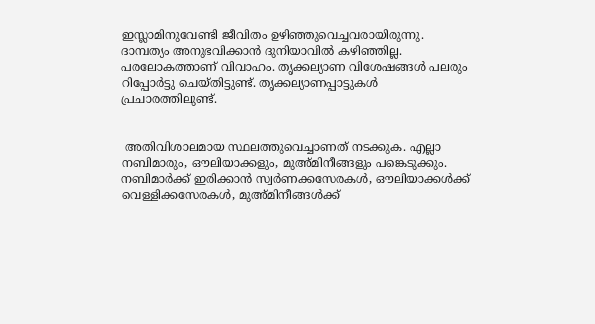ഇസ്ലാമിനുവേണ്ടി ജീവിതം ഉഴിഞ്ഞുവെച്ചവരായിരുന്നു. ദാമ്പത്യം അനുഭവിക്കാൻ ദുനിയാവിൽ കഴിഞ്ഞില്ല. പരലോകത്താണ് വിവാഹം. തൃക്കല്യാണ വിശേഷങ്ങൾ പലരും റിപ്പോർട്ടു ചെയ്തിട്ടുണ്ട്. തൃക്കല്യാണപ്പാട്ടുകൾ പ്രചാരത്തിലുണ്ട്.


 അതിവിശാലമായ സ്ഥലത്തുവെച്ചാണത് നടക്കുക. എല്ലാ നബിമാരും, ഔലിയാക്കളും, മുഅ്മിനീങ്ങളും പങ്കെടുക്കും. നബിമാർക്ക് ഇരിക്കാൻ സ്വർണക്കസേരകൾ, ഔലിയാക്കൾക്ക് വെള്ളിക്കസേരകൾ, മുഅ്മിനീങ്ങൾക്ക്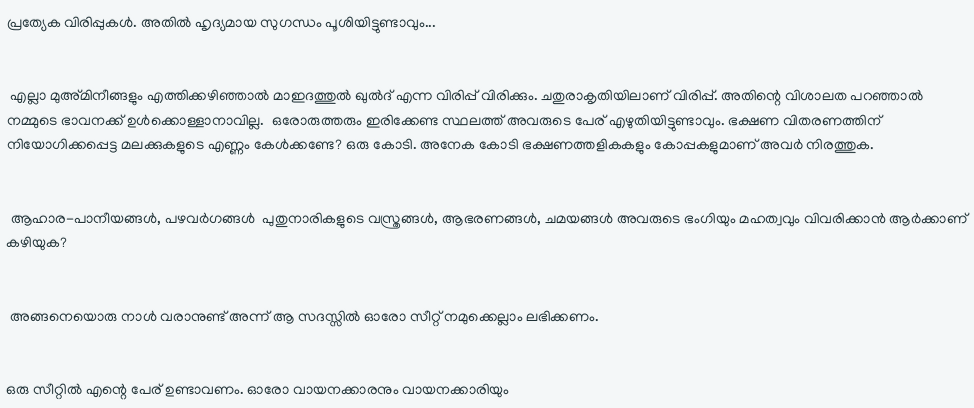പ്രത്യേക വിരിപ്പുകൾ. അതിൽ ഹൃദ്യമായ സുഗന്ധം പൂശിയിട്ടുണ്ടാവും...


 എല്ലാ മുഅ്മിനീങ്ങളും എത്തിക്കഴിഞ്ഞാൽ മാഇദത്തുൽ ഖുൽദ് എന്ന വിരിപ്പ് വിരിക്കും. ചതുരാകൃതിയിലാണ് വിരിപ്പ്. അതിന്റെ വിശാലത പറഞ്ഞാൽ നമ്മുടെ ഭാവനക്ക് ഉൾക്കൊള്ളാനാവില്ല.  ഒരോരുത്തരും ഇരിക്കേണ്ട സ്ഥലത്ത് അവരുടെ പേര് എഴുതിയിട്ടുണ്ടാവും. ഭക്ഷണ വിതരണത്തിന് നിയോഗിക്കപ്പെട്ട മലക്കുകളുടെ എണ്ണം കേൾക്കണ്ടേ? ഒരു കോടി. അനേക കോടി ഭക്ഷണത്തളികകളും കോപ്പകളുമാണ് അവർ നിരത്തുക.


 ആഹാര-പാനീയങ്ങൾ, പഴവർഗങ്ങൾ  പുതുനാരികളുടെ വസ്ത്രങ്ങൾ, ആഭരണങ്ങൾ, ചമയങ്ങൾ അവരുടെ ഭംഗിയും മഹത്വവും വിവരിക്കാൻ ആർക്കാണ് കഴിയുക?


 അങ്ങനെയൊരു നാൾ വരാനുണ്ട് അന്ന് ആ സദസ്സിൽ ഓരോ സീറ്റ് നമുക്കെല്ലാം ലഭിക്കണം.


ഒരു സീറ്റിൽ എന്റെ പേര് ഉണ്ടാവണം. ഓരോ വായനക്കാരനും വായനക്കാരിയും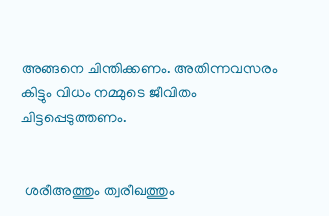അങ്ങനെ ചിന്തിക്കണം. അതിന്നവസരം കിട്ടും വിധം നമ്മുടെ ജീവിതം ചിട്ടപ്പെടുത്തണം.


 ശരീഅത്തും ത്വരീഖത്തും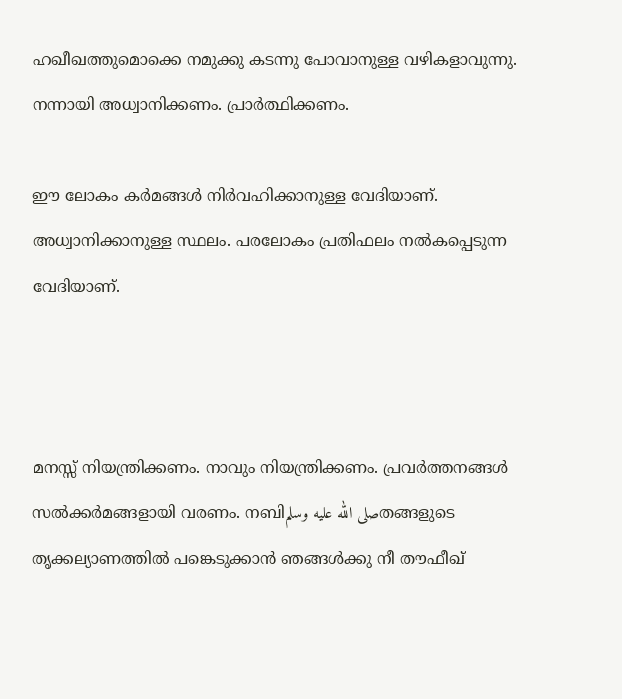ഹഖീഖത്തുമൊക്കെ നമുക്കു കടന്നു പോവാനുള്ള വഴികളാവുന്നു. നന്നായി അധ്വാനിക്കണം. പ്രാർത്ഥിക്കണം.

ഈ ലോകം കർമങ്ങൾ നിർവഹിക്കാനുള്ള വേദിയാണ്. അധ്വാനിക്കാനുള്ള സ്ഥലം. പരലോകം പ്രതിഫലം നൽകപ്പെടുന്ന വേദിയാണ്.



മനസ്സ് നിയന്ത്രിക്കണം. നാവും നിയന്ത്രിക്കണം. പ്രവർത്തനങ്ങൾ സൽക്കർമങ്ങളായി വരണം. നബിصلى الله عليه وسلمതങ്ങളുടെ തൃക്കല്യാണത്തിൽ പങ്കെടുക്കാൻ ഞങ്ങൾക്കു നീ തൗഫീഖ്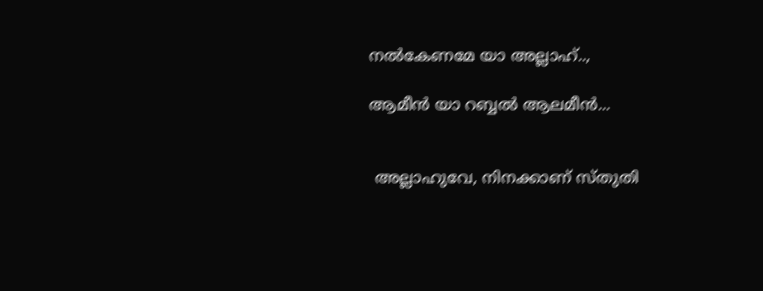നൽകേണമേ യാ അല്ലാഹ്..,

ആമീൻ യാ റബ്ബൽ ആലമീൻ...


 അല്ലാഹുവേ, നിനക്കാണ് സ്തുതി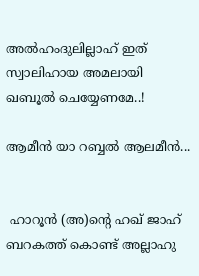അൽഹംദുലില്ലാഹ് ഇത് സ്വാലിഹായ അമലായി ഖബൂൽ ചെയ്യേണമേ..!

ആമീൻ യാ റബ്ബൽ ആലമീൻ...


 ഹാറൂൻ (അ)ന്റെ ഹഖ് ജാഹ് ബറകത്ത് കൊണ്ട് അല്ലാഹു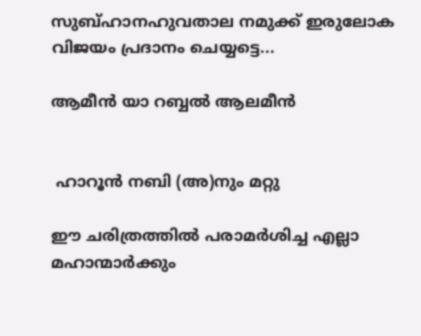സുബ്ഹാനഹുവതാല നമുക്ക് ഇരുലോക  വിജയം പ്രദാനം ചെയ്യട്ടെ...

ആമീൻ യാ റബ്ബൽ ആലമീൻ


 ഹാറൂൻ നബി (അ)നും മറ്റു

ഈ ചരിത്രത്തിൽ പരാമർശിച്ച എല്ലാ മഹാന്മാർക്കും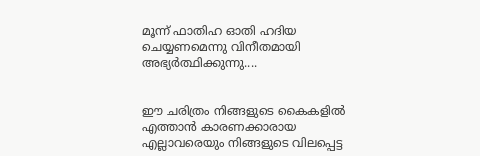മൂന്ന് ഫാതിഹ ഓതി ഹദിയ ചെയ്യണമെന്നു വിനീതമായി അഭ്യർത്ഥിക്കുന്നു....


ഈ ചരിത്രം നിങ്ങളുടെ കൈകളിൽ എത്താൻ കാരണക്കാരായ എല്ലാവരെയും നിങ്ങളുടെ വിലപ്പെട്ട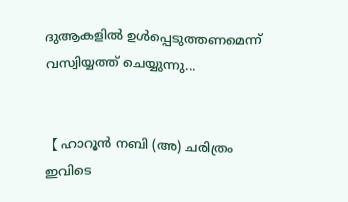ദുആകളിൽ ഉൾപ്പെടുത്തണമെന്ന് വസ്വിയ്യത്ത് ചെയ്യുന്നു...


【 ഹാറൂൻ നബി (അ) ചരിത്രം ഇവിടെ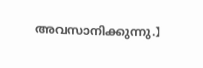അവസാനിക്കുന്നു.】